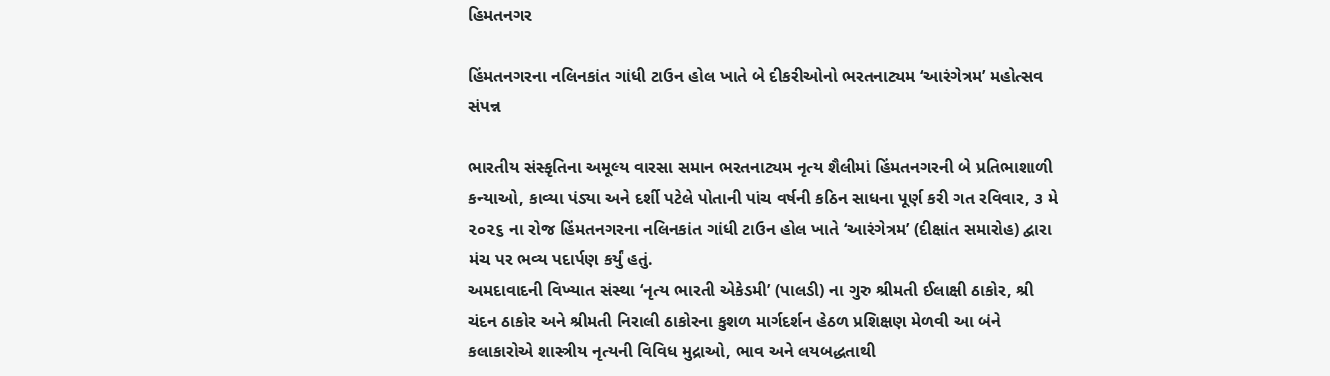હિમતનગર

હિંમતનગરના નલિનકાંત ગાંધી ટાઉન હોલ ખાતે બે દીકરીઓનો ભરતનાટ્યમ ‘આરંગેત્રમ’ મહોત્સવ સંપન્ન

ભારતીય સંસ્કૃતિના અમૂલ્ય વારસા સમાન ભરતનાટ્યમ નૃત્ય શૈલીમાં હિંમતનગરની બે પ્રતિભાશાળી કન્યાઓ, કાવ્યા પંડ્યા અને દર્શી પટેલે પોતાની પાંચ વર્ષની કઠિન સાધના પૂર્ણ કરી ગત રવિવાર, ૩ મે ૨૦૨૬ ના રોજ હિંમતનગરના નલિનકાંત ગાંધી ટાઉન હોલ ખાતે ‘આરંગેત્રમ’ (દીક્ષાંત સમારોહ) દ્વારા મંચ પર ભવ્ય પદાર્પણ કર્યું હતું.
અમદાવાદની વિખ્યાત સંસ્થા ‘નૃત્ય ભારતી એકેડમી’ (પાલડી) ના ગુરુ શ્રીમતી ઈલાક્ષી ઠાકોર, શ્રી ચંદન ઠાકોર અને શ્રીમતી નિરાલી ઠાકોરના કુશળ માર્ગદર્શન હેઠળ પ્રશિક્ષણ મેળવી આ બંને કલાકારોએ શાસ્ત્રીય નૃત્યની વિવિધ મુદ્રાઓ, ભાવ અને લયબદ્ધતાથી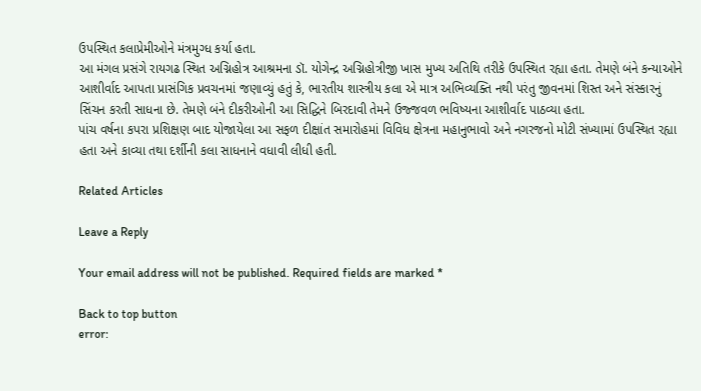ઉપસ્થિત કલાપ્રેમીઓને મંત્રમુગ્ધ કર્યા હતા.
આ મંગલ પ્રસંગે રાયગઢ સ્થિત અગ્નિહોત્ર આશ્રમના ડૉ. યોગેન્દ્ર અગ્નિહોત્રીજી ખાસ મુખ્ય અતિથિ તરીકે ઉપસ્થિત રહ્યા હતા. તેમણે બંને કન્યાઓને આશીર્વાદ આપતા પ્રાસંગિક પ્રવચનમાં જણાવ્યું હતું કે, ભારતીય શાસ્ત્રીય કલા એ માત્ર અભિવ્યક્તિ નથી પરંતુ જીવનમાં શિસ્ત અને સંસ્કારનું સિંચન કરતી સાધના છે. તેમણે બંને દીકરીઓની આ સિદ્ધિને બિરદાવી તેમને ઉજ્જવળ ભવિષ્યના આશીર્વાદ પાઠવ્યા હતા.
પાંચ વર્ષના કપરા પ્રશિક્ષણ બાદ યોજાયેલા આ સફળ દીક્ષાંત સમારોહમાં વિવિધ ક્ષેત્રના મહાનુભાવો અને નગરજનો મોટી સંખ્યામાં ઉપસ્થિત રહ્યા હતા અને કાવ્યા તથા દર્શીની કલા સાધનાને વધાવી લીધી હતી.

Related Articles

Leave a Reply

Your email address will not be published. Required fields are marked *

Back to top button
error: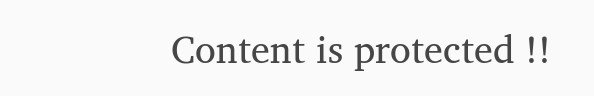Content is protected !!